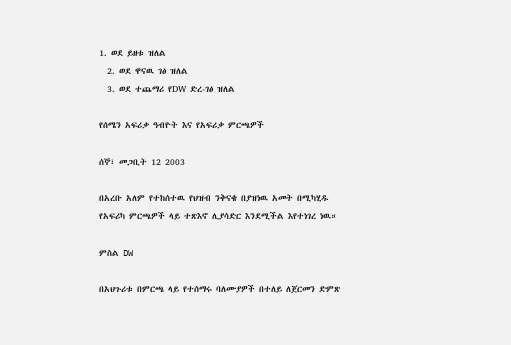1. ወደ ይዘቱ ዝለል
  2. ወደ ዋናዉ ገፅ ዝለል
  3. ወደ ተጨማሪ የDW ድረ-ገፅ ዝለል

የሰሜን አፍሪቃ ዓብዮት እና የአፍሪቃ ምርጫዎች

ሰኞ፣ መጋቢት 12 2003

በአረቡ አለም የተከሰተዉ የህዝብ ንቅናቄ በያዝነዉ አመት በሚካሂዱ የአፍሪካ ምርጫዎች ላይ ተጽእኖ ሊያሳድር እንደሚችል እየተነገረ ነዉ።

ምስል DW

በአህጉሪቱ በምርጫ ላይ የተሰማሩ ባለሙያዎች በተለይ ለጀርመን ድምጽ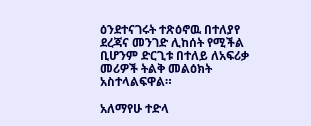ዕንደተናገሩት ተጽዕኖዉ በተለያየ ደረጃና መንገድ ሊከሰት የሚችል ቢሆንም ድርጊቱ በተለይ ለአፍሪቃ መሪዎች ትልቅ መልዕክት አስተላልፍዋል።

አለማየሁ ተድላ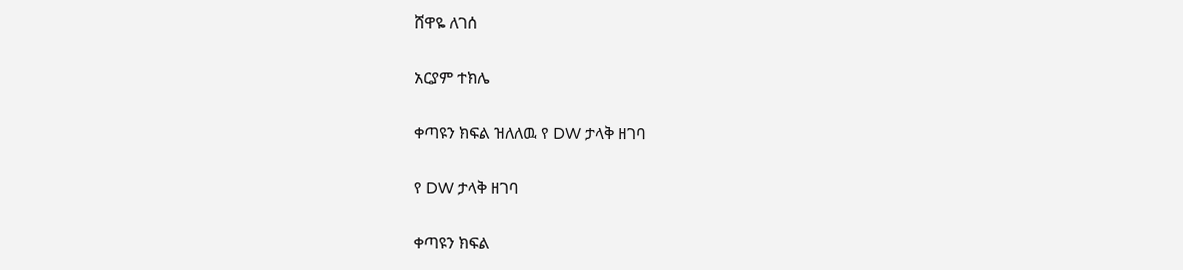ሸዋዬ ለገሰ

አርያም ተክሌ

ቀጣዩን ክፍል ዝለለዉ የ DW ታላቅ ዘገባ

የ DW ታላቅ ዘገባ

ቀጣዩን ክፍል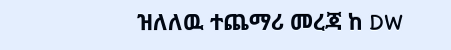ዝለለዉ ተጨማሪ መረጃ ከ DW